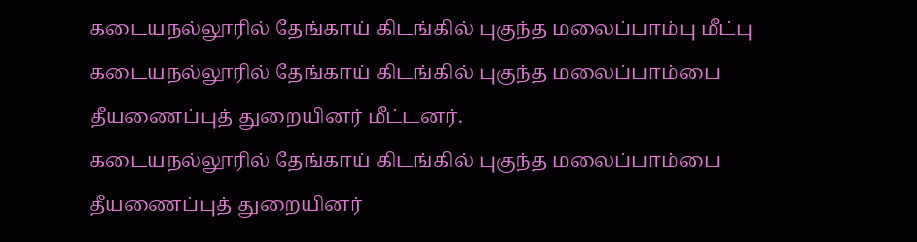கடையநல்லூரில் தேங்காய் கிடங்கில் புகுந்த மலைப்பாம்பு மீட்பு
கடையநல்லூரில் தேங்காய் கிடங்கில் புகுந்த மலைப்பாம்பை தீயணைப்புத் துறையினர் மீட்டனர்.
கடையநல்லூரில் தேங்காய் கிடங்கில் புகுந்த மலைப்பாம்பை தீயணைப்புத் துறையினர்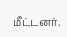மீட்டனர்.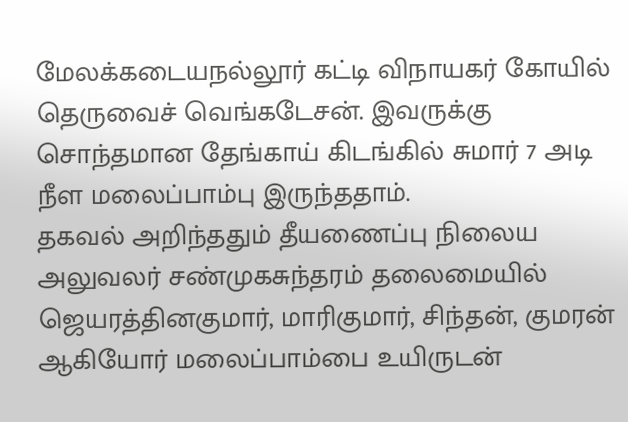மேலக்கடையநல்லூர் கட்டி விநாயகர் கோயில் தெருவைச் வெங்கடேசன். இவருக்கு சொந்தமான தேங்காய் கிடங்கில் சுமார் 7 அடி நீள மலைப்பாம்பு இருந்ததாம்.
தகவல் அறிந்ததும் தீயணைப்பு நிலைய அலுவலர் சண்முகசுந்தரம் தலைமையில் ஜெயரத்தினகுமார், மாரிகுமார், சிந்தன், குமரன் ஆகியோர் மலைப்பாம்பை உயிருடன்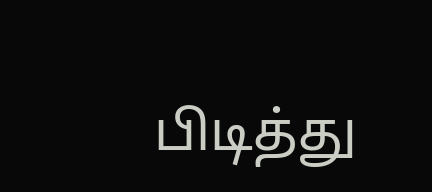பிடித்து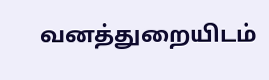வனத்துறையிடம்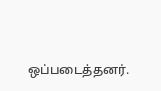ஒப்படைத்தனர்.